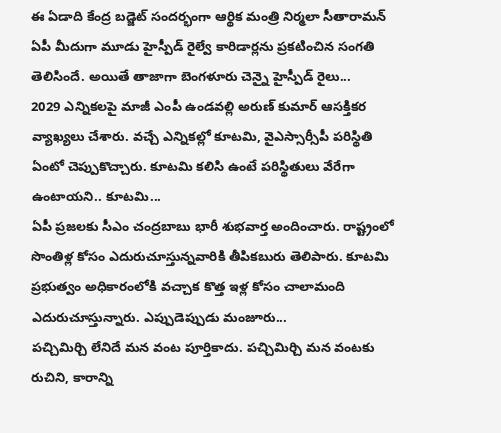ఈ ఏడాది కేంద్ర బడ్జెట్ సందర్భంగా ఆర్థిక మంత్రి నిర్మలా సీతారామన్ ఏపీ మీదుగా మూడు హైస్పీడ్ రైల్వే కారిడార్లను ప్రకటించిన సంగతి తెలిసిందే. అయితే తాజాగా బెంగళూరు చెన్నై హైస్పీడ్ రైలు...
2029 ఎన్నికలపై మాజీ ఎంపీ ఉండవల్లి అరుణ్ కుమార్ ఆసక్తికర వ్యాఖ్యలు చేశారు. వచ్చే ఎన్నికల్లో కూటమి, వైఎస్సార్సీపీ పరిస్థితి ఏంటో చెప్పుకొచ్చారు. కూటమి కలిసి ఉంటే పరిస్థితులు వేరేగా ఉంటాయని.. కూటమి...
ఏపీ ప్రజలకు సీఎం చంద్రబాబు భారీ శుభవార్త అందించారు. రాష్ట్రంలో సొంతిళ్ల కోసం ఎదురుచూస్తున్నవారికి తీపికబురు తెలిపారు. కూటమి ప్రభుత్వం అధికారంలోకి వచ్చాక కొత్త ఇళ్ల కోసం చాలామంది ఎదురుచూస్తున్నారు. ఎప్పుడెప్పుడు మంజూరు...
పచ్చిమిర్చి లేనిదే మన వంట పూర్తికాదు. పచ్చిమిర్చి మన వంటకు రుచిని, కారాన్ని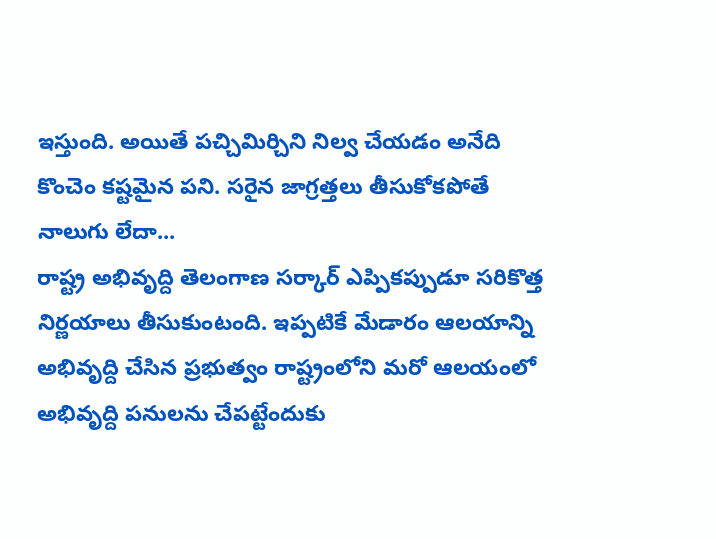ఇస్తుంది. అయితే పచ్చిమిర్చిని నిల్వ చేయడం అనేది కొంచెం కష్టమైన పని. సరైన జాగ్రత్తలు తీసుకోకపోతే నాలుగు లేదా...
రాష్ట్ర అభివృద్ది తెలంగాణ సర్కార్ ఎప్పికప్పుడూ సరికొత్త నిర్ణయాలు తీసుకుంటంది. ఇప్పటికే మేడారం ఆలయాన్ని అభివృద్ది చేసిన ప్రభుత్వం రాష్ట్రంలోని మరో ఆలయంలో అభివృద్ది పనులను చేపట్టేందుకు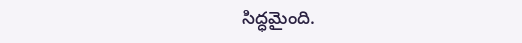సిద్ధమైంది.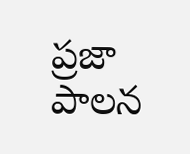ప్రజా పాలన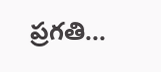ప్రగతి...